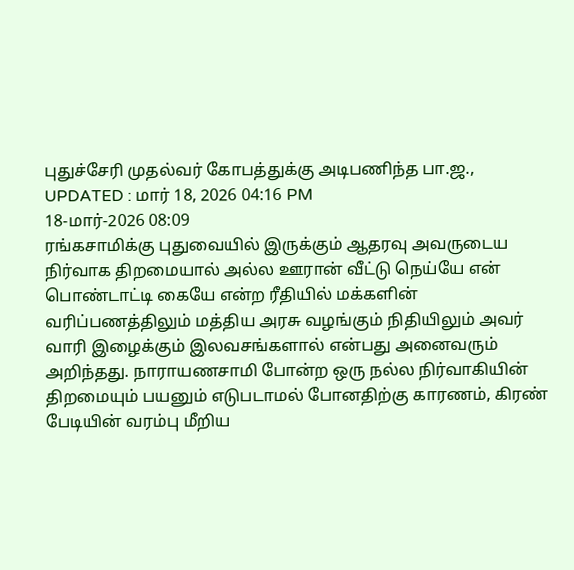புதுச்சேரி முதல்வர் கோபத்துக்கு அடிபணிந்த பா.ஜ.,
UPDATED : மார் 18, 2026 04:16 PM
18-மார்-2026 08:09
ரங்கசாமிக்கு புதுவையில் இருக்கும் ஆதரவு அவருடைய நிர்வாக திறமையால் அல்ல ஊரான் வீட்டு நெய்யே என் பொண்டாட்டி கையே என்ற ரீதியில் மக்களின் வரிப்பணத்திலும் மத்திய அரசு வழங்கும் நிதியிலும் அவர் வாரி இழைக்கும் இலவசங்களால் என்பது அனைவரும் அறிந்தது. நாராயணசாமி போன்ற ஒரு நல்ல நிர்வாகியின் திறமையும் பயனும் எடுபடாமல் போனதிற்கு காரணம், கிரண் பேடியின் வரம்பு மீறிய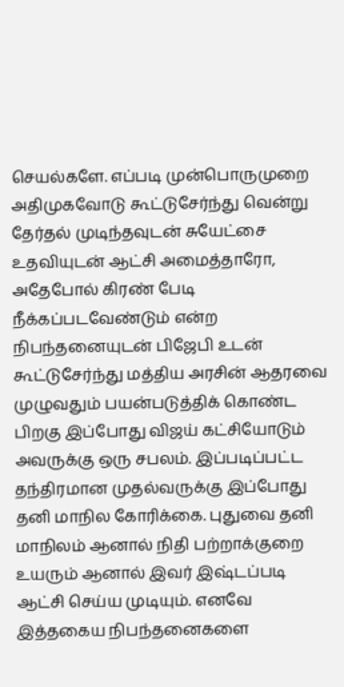செயல்களே. எப்படி முன்பொருமுறை அதிமுகவோடு கூட்டுசேர்ந்து வென்று தேர்தல் முடிந்தவுடன் சுயேட்சை உதவியுடன் ஆட்சி அமைத்தாரோ, அதேபோல் கிரண் பேடி நீக்கப்படவேண்டும் என்ற நிபந்தனையுடன் பிஜேபி உடன் கூட்டுசேர்ந்து மத்திய அரசின் ஆதரவை முழுவதும் பயன்படுத்திக் கொண்ட பிறகு இப்போது விஜய் கட்சியோடும் அவருக்கு ஒரு சபலம். இப்படிப்பட்ட தந்திரமான முதல்வருக்கு இப்போது தனி மாநில கோரிக்கை. புதுவை தனி மாநிலம் ஆனால் நிதி பற்றாக்குறை உயரும் ஆனால் இவர் இஷ்டப்படி ஆட்சி செய்ய முடியும். எனவே இத்தகைய நிபந்தனைகளை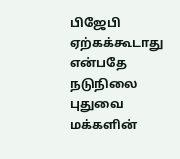பிஜேபி ஏற்கக்கூடாது என்பதே நடுநிலை புதுவை மக்களின்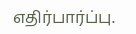எதிர்பார்ப்பு.